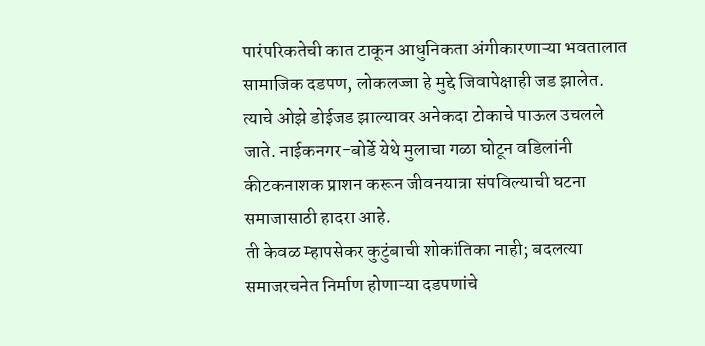पारंपरिकतेची कात टाकून आधुनिकता अंगीकारणाऱ्या भवतालात सामाजिक दडपण, लोकलज्जा हे मुद्दे जिवापेक्षाही जड झालेत. त्याचे ओझे डोईजड झाल्यावर अनेकदा टोकाचे पाऊल उचलले जाते. नाईकनगर-बोर्डे येथे मुलाचा गळा घोटून वडिलांनी कीटकनाशक प्राशन करून जीवनयात्रा संपविल्याची घटना समाजासाठी हादरा आहे.
ती केवळ म्हापसेकर कुटुंबाची शोकांतिका नाही; बदलत्या समाजरचनेत निर्माण होणाऱ्या दडपणांचे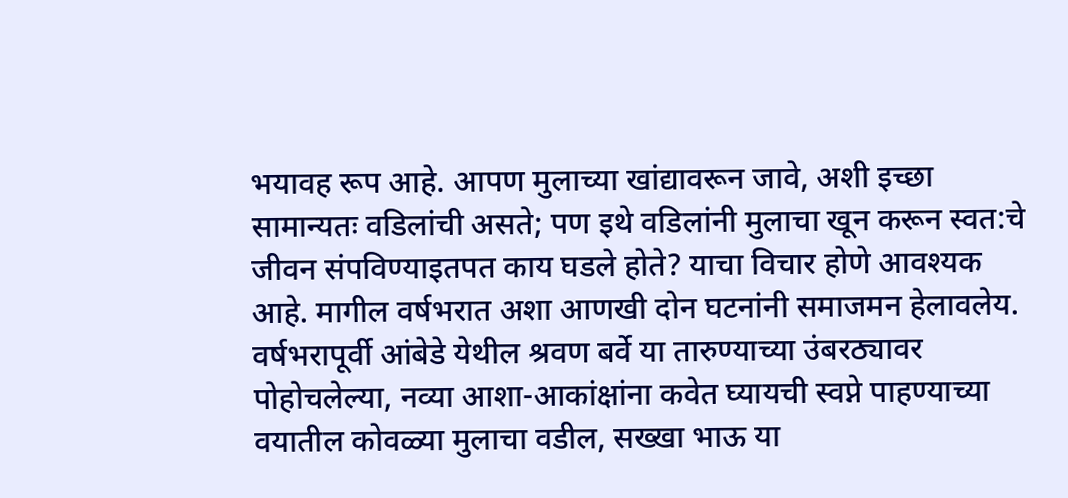भयावह रूप आहे. आपण मुलाच्या खांद्यावरून जावे, अशी इच्छा सामान्यतः वडिलांची असते; पण इथे वडिलांनी मुलाचा खून करून स्वत:चे जीवन संपविण्याइतपत काय घडले होते? याचा विचार होणे आवश्यक आहे. मागील वर्षभरात अशा आणखी दोन घटनांनी समाजमन हेलावलेय.
वर्षभरापूर्वी आंबेडे येथील श्रवण बर्वे या तारुण्याच्या उंबरठ्यावर पोहोचलेल्या, नव्या आशा-आकांक्षांना कवेत घ्यायची स्वप्ने पाहण्याच्या वयातील कोवळ्या मुलाचा वडील, सख्खा भाऊ या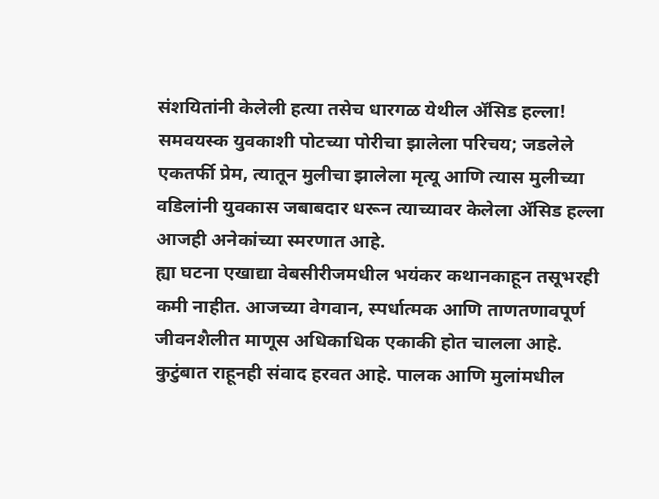संशयितांनी केलेली हत्या तसेच धारगळ येथील ॲसिड हल्ला! समवयस्क युवकाशी पोटच्या पोरीचा झालेला परिचय; जडलेले एकतर्फी प्रेम, त्यातून मुलीचा झालेला मृत्यू आणि त्यास मुलीच्या वडिलांनी युवकास जबाबदार धरून त्याच्यावर केलेला ॲसिड हल्ला आजही अनेकांच्या स्मरणात आहे.
ह्या घटना एखाद्या वेबसीरीजमधील भयंकर कथानकाहून तसूभरही कमी नाहीत. आजच्या वेगवान, स्पर्धात्मक आणि ताणतणावपूर्ण जीवनशैलीत माणूस अधिकाधिक एकाकी होत चालला आहे. कुटुंबात राहूनही संवाद हरवत आहे. पालक आणि मुलांमधील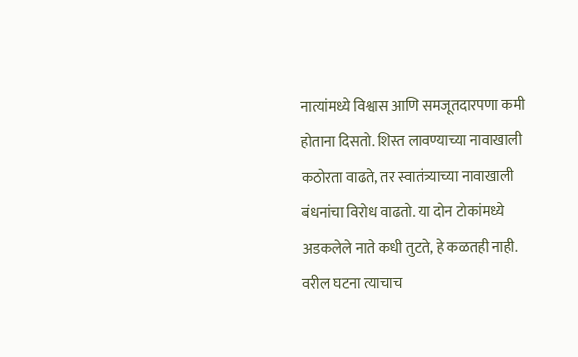नात्यांमध्ये विश्वास आणि समजूतदारपणा कमी होताना दिसतो. शिस्त लावण्याच्या नावाखाली कठोरता वाढते, तर स्वातंत्र्याच्या नावाखाली बंधनांचा विरोध वाढतो. या दोन टोकांमध्ये अडकलेले नाते कधी तुटते, हे कळतही नाही. वरील घटना त्याचाच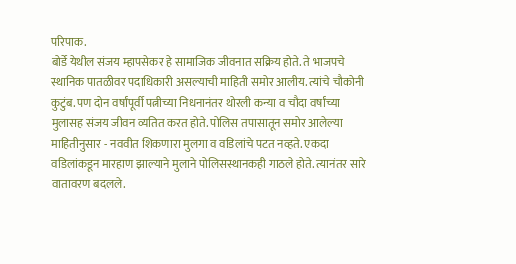परिपाक.
बोर्डे येथील संजय म्हापसेकर हे सामाजिक जीवनात सक्रिय होते. ते भाजपचे स्थानिक पातळीवर पदाधिकारी असल्याची माहिती समोर आलीय. त्यांचे चौकोनी कुटुंब. पण दोन वर्षांपूर्वी पत्नीच्या निधनानंतर थोरली कन्या व चौदा वर्षांच्या मुलासह संजय जीवन व्यतित करत होते. पोलिस तपासातून समोर आलेल्या माहितीनुसार - नववीत शिकणारा मुलगा व वडिलांचे पटत नव्हते. एकदा वडिलांकडून मारहाण झाल्याने मुलाने पोलिसस्थानकही गाठले होते. त्यानंतर सारे वातावरण बदलले.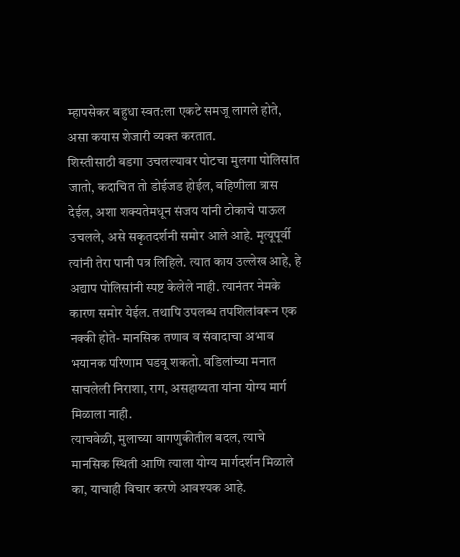म्हापसेकर बहुधा स्वत:ला एकटे समजू लागले होते, असा कयास शेजारी व्यक्त करतात.
शिस्तीसाठी बडगा उचलल्यावर पोटचा मुलगा पोलिसांत जातो, कदाचित तो डोईजड होईल, बहिणीला त्रास देईल, अशा शक्यतेमधून संजय यांनी टोकाचे पाऊल उचलले, असे सकृतदर्शनी समोर आले आहे. मृत्यूपूर्वी त्यांनी तेरा पानी पत्र लिहिले. त्यात काय उल्लेख आहे, हे अद्याप पोलिसांनी स्पष्ट केलेले नाही. त्यानंतर नेमके कारण समोर येईल. तथापि उपलब्ध तपशिलांवरून एक नक्की होते- मानसिक तणाव व संवादाचा अभाव भयानक परिणाम घडवू शकतो. वडिलांच्या मनात साचलेली निराशा, राग, असहाय्यता यांना योग्य मार्ग मिळाला नाही.
त्याचवेळी, मुलाच्या वागणुकीतील बदल, त्याचे मानसिक स्थिती आणि त्याला योग्य मार्गदर्शन मिळाले का, याचाही विचार करणे आवश्यक आहे.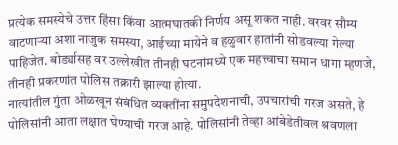प्रत्येक समस्येचे उत्तर हिंसा किंवा आत्मघातकी निर्णय असू शकत नाही. वरवर सौम्य वाटणाऱ्या अशा नाजुक समस्या, आईच्या मायेने व हळुवार हातांनी सोडवल्या गेल्या पाहिजेत. बोर्ड्यासह वर उल्लेखीत तीनही घटनांमध्ये एक महत्त्वाचा समान धागा म्हणजे, तीनही प्रकरणांत पोलिस तक्रारी झाल्या होत्या.
नात्यांतील गुंता ओळखून संबंधित व्यक्तींना समुपदेशनाची, उपचारांची गरज असते, हे पोलिसांनी आता लक्षात घेण्याची गरज आहे. पोलिसांनी तेव्हा आंबेडेतीवल श्रवणला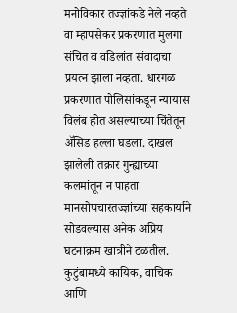मनोविकार तज्ज्ञांकडे नेले नव्हते वा म्हापसेकर प्रकरणात मुलगा संचित व वडिलांत संवादाचा प्रयत्न झाला नव्हता. धारगळ प्रकरणात पोलिसांकडून न्यायास विलंब होत असल्याच्या चिंतेतून ॲसिड हल्ला घडला. दाखल झालेली तक्रार गुन्ह्याच्या कलमांतून न पाहता मानसोपचारतज्ज्ञांच्या सहकार्याने सोडवल्यास अनेक अप्रिय घटनाक्रम खात्रीने टळतील.
कुटुंबामध्ये कायिक, वाचिक आणि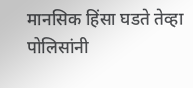मानसिक हिंसा घडते तेव्हा पोलिसांनी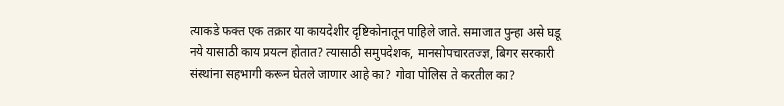त्याकडे फक्त एक तक्रार या कायदेशीर दृष्टिकोनातून पाहिले जाते. समाजात पुन्हा असे घडू नये यासाठी काय प्रयत्न होतात? त्यासाठी समुपदेशक, मानसोपचारतज्ज्ञ, बिगर सरकारी संस्थांना सहभागी करून घेतले जाणार आहे का? गोवा पोलिस ते करतील का?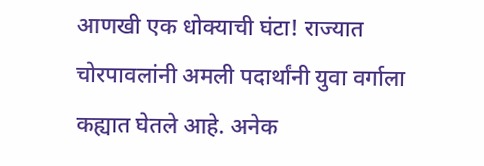आणखी एक धोक्याची घंटा! राज्यात चोरपावलांनी अमली पदार्थांनी युवा वर्गाला कह्यात घेतले आहे. अनेक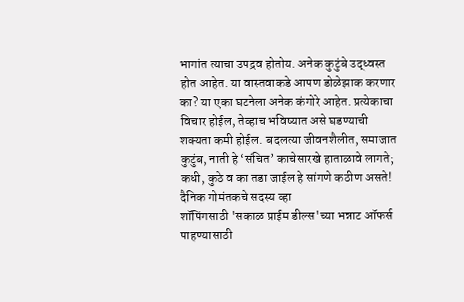भागांत त्याचा उपद्रव होतोय. अनेक कुटुंबे उद्ध्वस्त होत आहेत. या वास्तवाकडे आपण डोळेझाक करणार का? या एका घटनेला अनेक कंगोरे आहेत. प्रत्येकाचा विचार होईल, तेव्हाच भविष्यात असे घडण्याची शक्यता कमी होईल. बदलत्या जीवनशैलीत, समाजात कुटुंब, नाती हे ‘संचित’ काचेसारखे हाताळावे लागते; कधी, कुठे व का तडा जाईल हे सांगणे कठीण असते!
दैनिक गोमंतकचे सदस्य व्हा
शॉपिंगसाठी 'सकाळ प्राईम डील्स'च्या भन्नाट ऑफर्स पाहण्यासाठी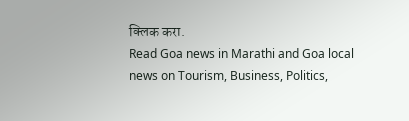क्लिक करा.
Read Goa news in Marathi and Goa local news on Tourism, Business, Politics,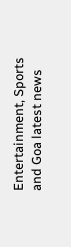Entertainment, Sports and Goa latest news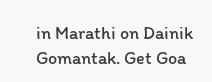in Marathi on Dainik Gomantak. Get Goa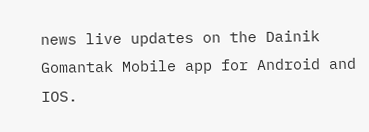news live updates on the Dainik Gomantak Mobile app for Android and IOS.